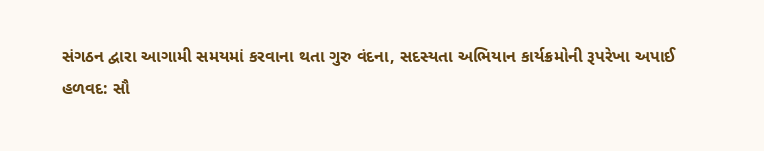સંગઠન દ્વારા આગામી સમયમાં કરવાના થતા ગુરુ વંદના, સદસ્યતા અભિયાન કાર્યક્રમોની રૂપરેખા અપાઈ
હળવદ: સૌ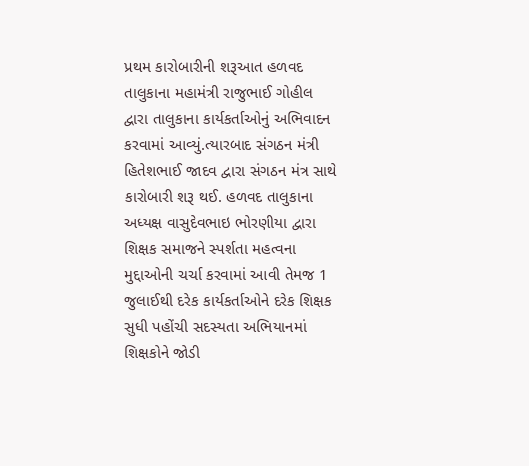પ્રથમ કારોબારીની શરૂઆત હળવદ તાલુકાના મહામંત્રી રાજુભાઈ ગોહીલ દ્વારા તાલુકાના કાર્યકર્તાઓનું અભિવાદન કરવામાં આવ્યું.ત્યારબાદ સંગઠન મંત્રી હિતેશભાઈ જાદવ દ્વારા સંગઠન મંત્ર સાથે કારોબારી શરૂ થઈ. હળવદ તાલુકાના અધ્યક્ષ વાસુદેવભાઇ ભોરણીયા દ્વારા શિક્ષક સમાજને સ્પર્શતા મહત્વના મુદ્દાઓની ચર્ચા કરવામાં આવી તેમજ 1 જુલાઈથી દરેક કાર્યકર્તાઓને દરેક શિક્ષક સુધી પહોંચી સદસ્યતા અભિયાનમાં શિક્ષકોને જોડી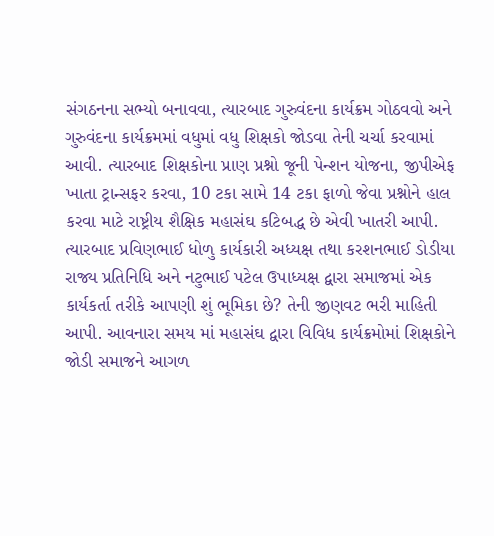સંગઠનના સભ્યો બનાવવા, ત્યારબાદ ગુરુવંદના કાર્યક્રમ ગોઠવવો અને ગુરુવંદના કાર્યક્રમમાં વધુમાં વધુ શિક્ષકો જોડવા તેની ચર્ચા કરવામાં આવી. ત્યારબાદ શિક્ષકોના પ્રાણ પ્રશ્નો જૂની પેન્શન યોજના, જીપીએફ ખાતા ટ્રાન્સફર કરવા, 10 ટકા સામે 14 ટકા ફાળો જેવા પ્રશ્નોને હાલ કરવા માટે રાષ્ટ્રીય શૈક્ષિક મહાસંઘ કટિબદ્ધ છે એવી ખાતરી આપી. ત્યારબાદ પ્રવિણભાઈ ધોળુ કાર્યકારી અધ્યક્ષ તથા કરશનભાઈ ડોડીયા રાજ્ય પ્રતિનિધિ અને નટુભાઈ પટેલ ઉપાધ્યક્ષ દ્વારા સમાજમાં એક કાર્યકર્તા તરીકે આપણી શું ભૂમિકા છે? તેની જીણવટ ભરી માહિતી આપી. આવનારા સમય માં મહાસંઘ દ્વારા વિવિધ કાર્યક્રમોમાં શિક્ષકોને જોડી સમાજને આગળ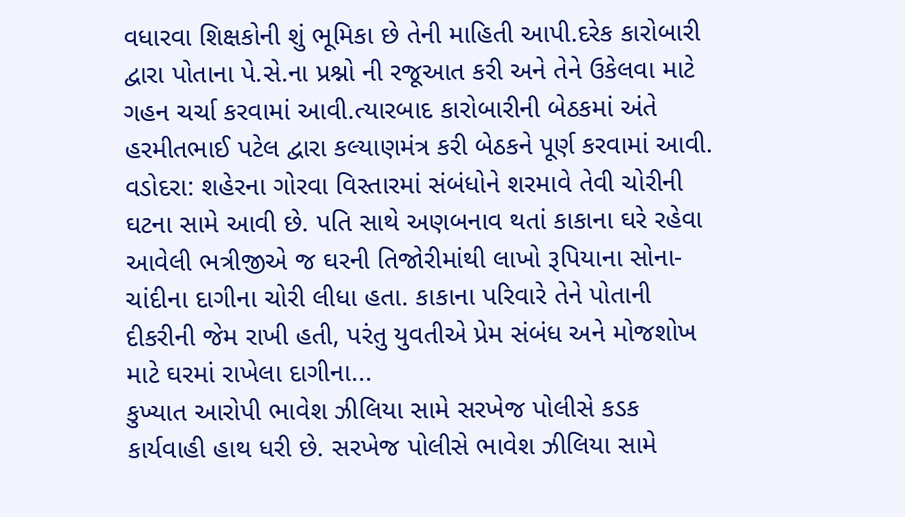વધારવા શિક્ષકોની શું ભૂમિકા છે તેની માહિતી આપી.દરેક કારોબારી દ્વારા પોતાના પે.સે.ના પ્રશ્નો ની રજૂઆત કરી અને તેને ઉકેલવા માટે ગહન ચર્ચા કરવામાં આવી.ત્યારબાદ કારોબારીની બેઠકમાં અંતે હરમીતભાઈ પટેલ દ્વારા કલ્યાણમંત્ર કરી બેઠકને પૂર્ણ કરવામાં આવી.
વડોદરા: શહેરના ગોરવા વિસ્તારમાં સંબંધોને શરમાવે તેવી ચોરીની ઘટના સામે આવી છે. પતિ સાથે અણબનાવ થતાં કાકાના ઘરે રહેવા આવેલી ભત્રીજીએ જ ઘરની તિજોરીમાંથી લાખો રૂપિયાના સોના-ચાંદીના દાગીના ચોરી લીધા હતા. કાકાના પરિવારે તેને પોતાની દીકરીની જેમ રાખી હતી, પરંતુ યુવતીએ પ્રેમ સંબંધ અને મોજશોખ માટે ઘરમાં રાખેલા દાગીના...
કુખ્યાત આરોપી ભાવેશ ઝીલિયા સામે સરખેજ પોલીસે કડક કાર્યવાહી હાથ ધરી છે. સરખેજ પોલીસે ભાવેશ ઝીલિયા સામે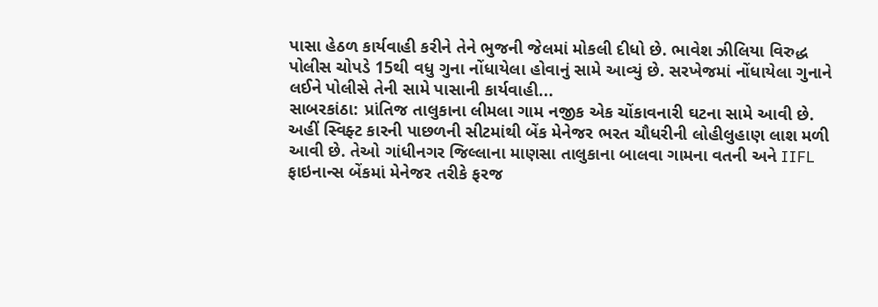પાસા હેઠળ કાર્યવાહી કરીને તેને ભુજની જેલમાં મોકલી દીધો છે. ભાવેશ ઝીલિયા વિરુદ્ધ પોલીસ ચોપડે 15થી વધુ ગુના નોંધાયેલા હોવાનું સામે આવ્યું છે. સરખેજમાં નોંધાયેલા ગુનાને લઈને પોલીસે તેની સામે પાસાની કાર્યવાહી...
સાબરકાંઠા: પ્રાંતિજ તાલુકાના લીમલા ગામ નજીક એક ચોંકાવનારી ઘટના સામે આવી છે. અહીં સ્વિફ્ટ કારની પાછળની સીટમાંથી બેંક મેનેજર ભરત ચૌધરીની લોહીલુહાણ લાશ મળી આવી છે. તેઓ ગાંધીનગર જિલ્લાના માણસા તાલુકાના બાલવા ગામના વતની અને IIFL ફાઇનાન્સ બેંકમાં મેનેજર તરીકે ફરજ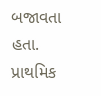બજાવતા હતા.
પ્રાથમિક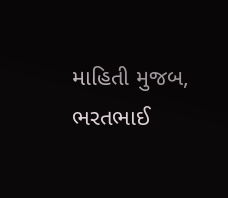માહિતી મુજબ, ભરતભાઈ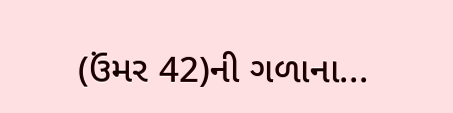(ઉંમર 42)ની ગળાના...